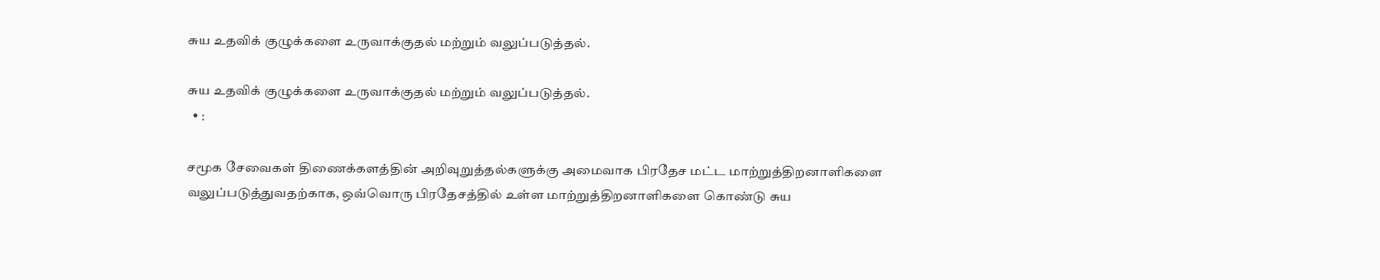சுய உதவிக் குழுக்களை உருவாக்குதல் மற்றும் வலுப்படுத்தல்.

சுய உதவிக் குழுக்களை உருவாக்குதல் மற்றும் வலுப்படுத்தல்.
  • :

சமூக சேவைகள் திணைக்களத்தின் அறிவுறுத்தல்களுக்கு அமைவாக பிரதேச மட்ட மாற்றுத்திறனாளிகளை வலுப்படுத்துவதற்காக, ஒவ்வொரு பிரதேசத்தில் உள்ள மாற்றுத்திறனாளிகளை கொண்டு சுய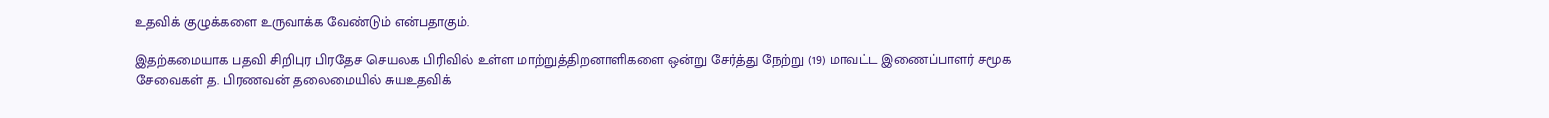உதவிக் குழுக்களை உருவாக்க வேண்டும் என்பதாகும்.

இதற்கமையாக பதவி சிறிபுர பிரதேச செயலக பிரிவில் உள்ள மாற்றுத்திறனாளிகளை ஒன்று சேர்த்து நேற்று (19) மாவட்ட இணைப்பாளர் சமூக சேவைகள் த. பிரணவன் தலைமையில் சுயஉதவிக்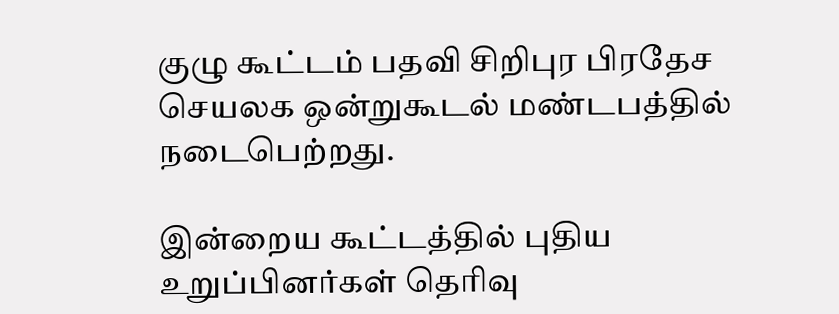குழு கூட்டம் பதவி சிறிபுர பிரதேச செயலக ஒன்றுகூடல் மண்டபத்தில் நடைபெற்றது.

இன்றைய கூட்டத்தில் புதிய உறுப்பினர்கள் தெரிவு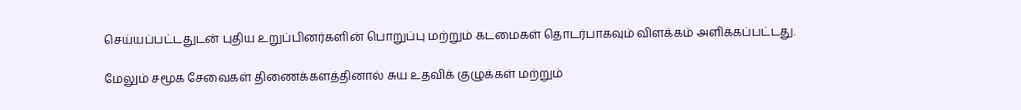செய்யப்பட்டதுடன் புதிய உறுப்பினர்களின் பொறுப்பு மற்றும் கடமைகள் தொடர்பாகவும் விளக்கம் அளிக்கப்பட்டது.

மேலும் சமூக சேவைகள் திணைக்களத்தினால் சுய உதவிக் குழுக்கள் மற்றும்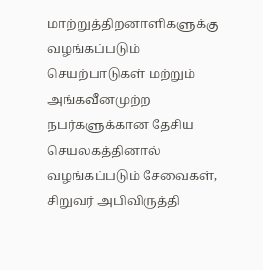மாற்றுத்திறனாளிகளுக்கு வழங்கப்படும் செயற்பாடுகள் மற்றும் அங்கவீனமுற்ற நபர்களுக்கான தேசிய செயலகத்தினால் வழங்கப்படும் சேவைகள், சிறுவர் அபிவிருத்தி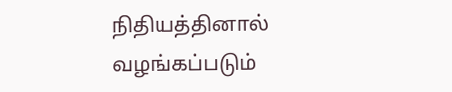நிதியத்தினால் வழங்கப்படும்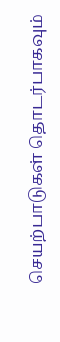செயற்பாடுகள் தொடர்பாகவும்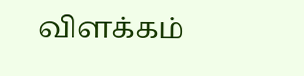விளக்கம்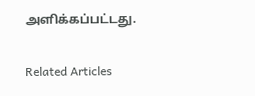அளிக்கப்பட்டது.

Related Articles